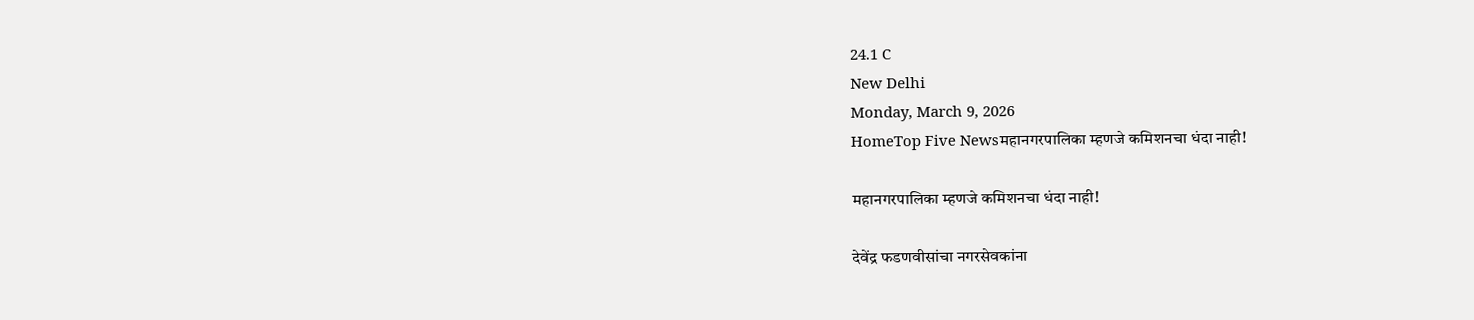24.1 C
New Delhi
Monday, March 9, 2026
HomeTop Five Newsमहानगरपालिका म्हणजे कमिशनचा धंदा नाही!

महानगरपालिका म्हणजे कमिशनचा धंदा नाही!

देवेंद्र फडणवीसांचा नगरसेवकांना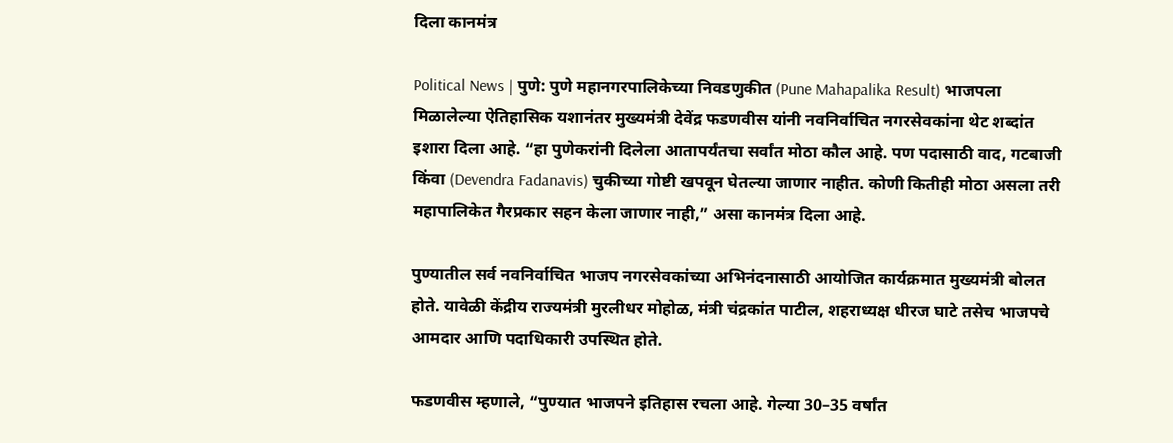दिला कानमंत्र

Political News | पुणे: पुणे महानगरपालिकेच्या निवडणुकीत (Pune Mahapalika Result) भाजपला मिळालेल्या ऐतिहासिक यशानंतर मुख्यमंत्री देवेंद्र फडणवीस यांनी नवनिर्वाचित नगरसेवकांना थेट शब्दांत इशारा दिला आहे. “हा पुणेकरांनी दिलेला आतापर्यंतचा सर्वांत मोठा कौल आहे. पण पदासाठी वाद, गटबाजी किंवा (Devendra Fadanavis) चुकीच्या गोष्टी खपवून घेतल्या जाणार नाहीत. कोणी कितीही मोठा असला तरी महापालिकेत गैरप्रकार सहन केला जाणार नाही,” असा कानमंत्र दिला आहे.

पुण्यातील सर्व नवनिर्वाचित भाजप नगरसेवकांच्या अभिनंदनासाठी आयोजित कार्यक्रमात मुख्यमंत्री बोलत होते. यावेळी केंद्रीय राज्यमंत्री मुरलीधर मोहोळ, मंत्री चंद्रकांत पाटील, शहराध्यक्ष धीरज घाटे तसेच भाजपचे आमदार आणि पदाधिकारी उपस्थित होते.

फडणवीस म्हणाले, “पुण्यात भाजपने इतिहास रचला आहे. गेल्या 30–35 वर्षांत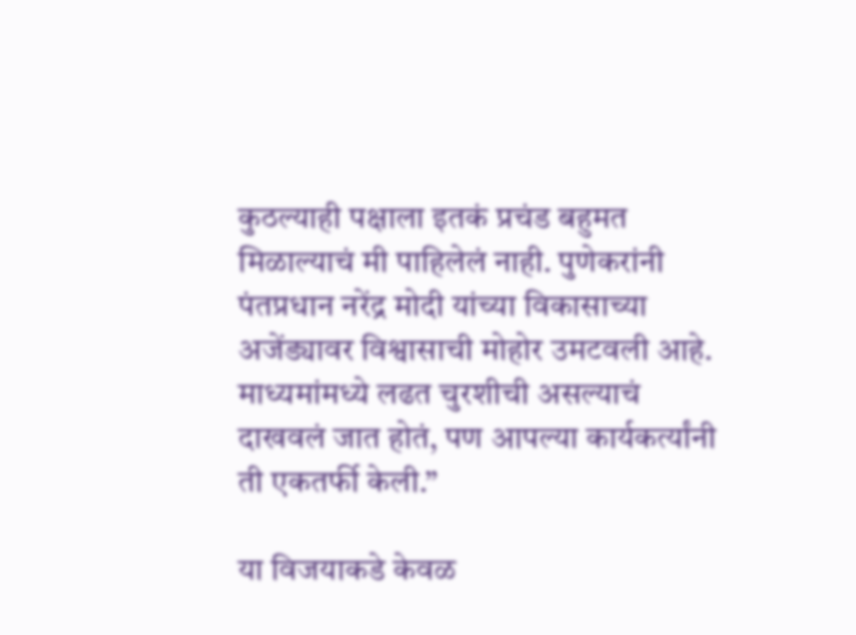कुठल्याही पक्षाला इतकं प्रचंड बहुमत मिळाल्याचं मी पाहिलेलं नाही. पुणेकरांनी पंतप्रधान नरेंद्र मोदी यांच्या विकासाच्या अजेंड्यावर विश्वासाची मोहोर उमटवली आहे. माध्यमांमध्ये लढत चुरशीची असल्याचं दाखवलं जात होतं, पण आपल्या कार्यकर्त्यांनी ती एकतर्फी केली.”

या विजयाकडे केवळ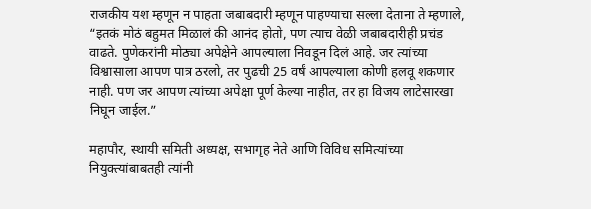राजकीय यश म्हणून न पाहता जबाबदारी म्हणून पाहण्याचा सल्ला देताना ते म्हणाले, “इतकं मोठं बहुमत मिळालं की आनंद होतो, पण त्याच वेळी जबाबदारीही प्रचंड वाढते. पुणेकरांनी मोठ्या अपेक्षेने आपल्याला निवडून दिलं आहे. जर त्यांच्या विश्वासाला आपण पात्र ठरलो, तर पुढची 25 वर्षं आपल्याला कोणी हलवू शकणार नाही. पण जर आपण त्यांच्या अपेक्षा पूर्ण केल्या नाहीत, तर हा विजय लाटेसारखा निघून जाईल.”

महापौर, स्थायी समिती अध्यक्ष, सभागृह नेते आणि विविध समित्यांच्या नियुक्त्यांबाबतही त्यांनी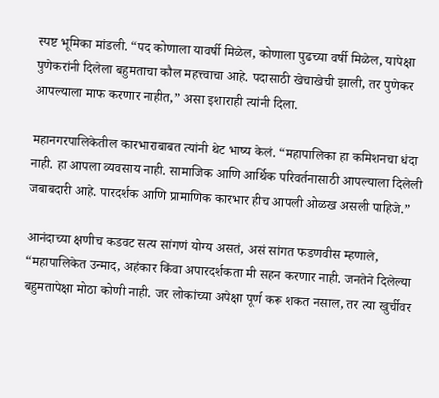स्पष्ट भूमिका मांडली. “पद कोणाला यावर्षी मिळेल, कोणाला पुढच्या वर्षी मिळेल, यापेक्षा पुणेकरांनी दिलेला बहुमताचा कौल महत्त्वाचा आहे. पदासाठी खेचाखेची झाली, तर पुणेकर आपल्याला माफ करणार नाहीत,” असा इशाराही त्यांनी दिला.

महानगरपालिकेतील कारभाराबाबत त्यांनी थेट भाष्य केलं. “महापालिका हा कमिशनचा धंदा नाही. हा आपला व्यवसाय नाही. सामाजिक आणि आर्थिक परिवर्तनासाठी आपल्याला दिलेली जबाबदारी आहे. पारदर्शक आणि प्रामाणिक कारभार हीच आपली ओळख असली पाहिजे.”

आनंदाच्या क्षणीच कडवट सत्य सांगणं योग्य असतं, असं सांगत फडणवीस म्हणाले, “महापालिकेत उन्माद, अहंकार किंवा अपारदर्शकता मी सहन करणार नाही. जनतेने दिलेल्या बहुमतापेक्षा मोठा कोणी नाही. जर लोकांच्या अपेक्षा पूर्ण करू शकत नसाल, तर त्या खुर्चीवर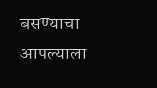बसण्याचा आपल्याला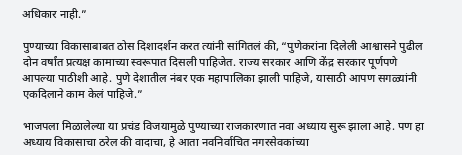अधिकार नाही.”

पुण्याच्या विकासाबाबत ठोस दिशादर्शन करत त्यांनी सांगितलं की, “पुणेकरांना दिलेली आश्वासने पुढील दोन वर्षांत प्रत्यक्ष कामाच्या स्वरूपात दिसली पाहिजेत. राज्य सरकार आणि केंद्र सरकार पूर्णपणे आपल्या पाठीशी आहे. पुणे देशातील नंबर एक महापालिका झाली पाहिजे, यासाठी आपण सगळ्यांनी एकदिलाने काम केलं पाहिजे.”

भाजपला मिळालेल्या या प्रचंड विजयामुळे पुण्याच्या राजकारणात नवा अध्याय सुरू झाला आहे. पण हा अध्याय विकासाचा ठरेल की वादाचा, हे आता नवनिर्वाचित नगरसेवकांच्या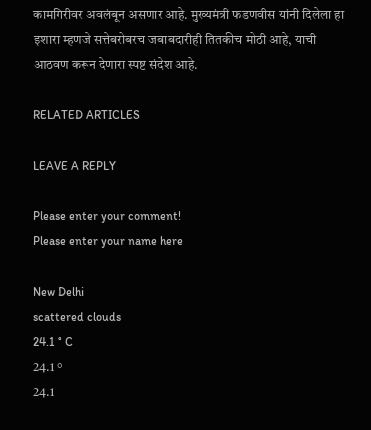कामगिरीवर अवलंबून असणार आहे. मुख्यमंत्री फडणवीस यांनी दिलेला हा इशारा म्हणजे सत्तेबरोबरच जबाबदारीही तितकीच मोठी आहे, याची आठवण करून देणारा स्पष्ट संदेश आहे.

RELATED ARTICLES

LEAVE A REPLY

Please enter your comment!
Please enter your name here

New Delhi
scattered clouds
24.1 ° C
24.1 °
24.1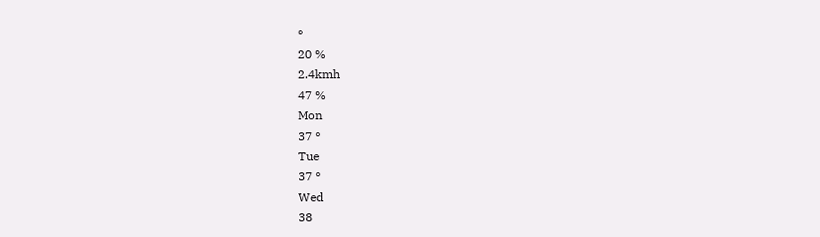°
20 %
2.4kmh
47 %
Mon
37 °
Tue
37 °
Wed
38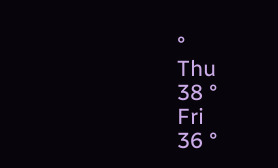°
Thu
38 °
Fri
36 °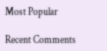Most Popular

Recent Comments